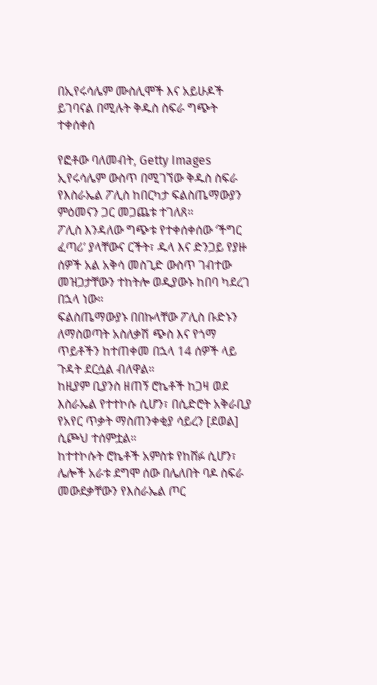በኢየሩሳሌም ሙስሊሞች እና አይሁዶች ይገባናል በሚሉት ቅዱስ ስፍራ ግጭት ተቀሰቀሰ

የፎቶው ባለመብት, Getty Images
ኢየሩሳሌም ውስጥ በሚገኘው ቅዱስ ስፍራ የእስራኤል ፖሊስ ከበርካታ ፍልስጤማውያን ምዕመናን ጋር መጋጨቱ ተገለጸ።
ፖሊስ እንዳለው ግጭቱ የተቀሰቀሰው ‘ችግር ፈጣሪ’ ያላቸውና ርችት፣ ዱላ እና ድንጋይ የያዙ ሰዎች አል አቅሳ መስጊድ ውስጥ ገብተው መዝጋታቸውን ተከትሎ ወዲያውኑ ከበባ ካደረገ በኋላ ነው።
ፍልስጤማውያኑ በበኩላቸው ፖሊስ ቡድኑን ለማስወጣት አስለቃሽ ጭስ እና የጎማ ጥይቶችን ከተጠቀመ በኋላ 14 ሰዎች ላይ ጉዳት ደርሷል ብለዋል።
ከዚያም ቢያንስ ዘጠኝ ሮኬቶች ከጋዛ ወደ እስራኤል የተተኮሱ ሲሆን፣ በሲድሮት አቅራቢያ የአየር ጥቃት ማስጠንቀቂያ ሳይረን [ደወል] ሲጮህ ተሰምቷል።
ከተተኮሱት ሮኬቶች አምስቱ የከሸፉ ሲሆን፣ ሌሎች አራቱ ደግሞ ሰው በሌለበት ባዶ ስፍራ መውደቃቸውን የእስራኤል ጦር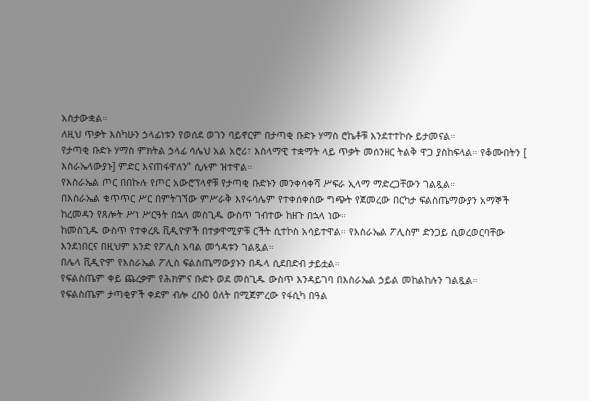አስታውቋል።
ለዚህ ጥቃት እስካሁን ኃላፊነቱን የወሰደ ወገን ባይኖርም በታጣቂ ቡድኑ ሃማስ ሮኬቶቹ እንደተተኮሱ ይታመናል።
የታጣቂ ቡድኑ ሃማስ ምክትል ኃላፊ ሳሌህ አል አሮሪ፣ እስላማዊ ተቋማት ላይ ጥቃት መሰንዘር ትልቅ ዋጋ ያስከፍላል። የቆሙበትን [ እስራኤላውያኑ] ምድር እናጠፋዋለን” ሲሉም ዝተዋል።
የእስራኤል ጦር በበኩሉ የጦር አውሮፕላኖቹ የታጣቂ ቡድኑን መንቀሳቀሻ ሥፍራ ኢላማ ማድረጋቸውን ገልጿል።
በእስራኤል ቁጥጥር ሥር በምትገኘው ምሥራቅ እየሩሳሌም የተቀሰቀሰው ግጭት የጀመረው በርካታ ፍልስጤማውያን አማኞች ከረመዳን የጸሎት ሥነ ሥርዓት በኋላ መስጊዱ ውስጥ ገብተው ከዘጉ በኋላ ነው።
ከመስጊዱ ውስጥ የተቀረጹ ቪዲዮዎች በተቃዋሚዎቹ ርችት ሲተኮስ አሳይተዋል። የእስራኤል ፖሊስም ድንጋይ ሲወረወርባቸው እንደነበርና በዚህም አንድ የፖሊስ አባል መጎዳቱን ገልጿል።
በሌላ ቪዲዮም የእስራኤል ፖሊስ ፍልስጤማውያኑን በዱላ ሲደበድብ ታይቷል።
የፍልስጤም ቀይ ጨረቃም የሕክምና ቡድኑ ወደ መስጊዱ ውስጥ እንዳይገባ በእስራኤል ኃይል መከልከሉን ገልጿል።
የፍልስጤም ታጣቂዎች ቀደም ብሎ ረቡዕ ዕለት በሚጀምረው የፋሲካ በዓል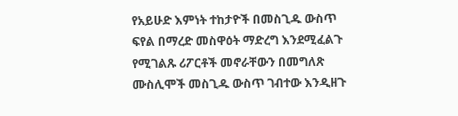የአይሁድ እምነት ተከታዮች በመስጊዱ ውስጥ ፍየል በማረድ መስዋዕት ማድረግ እንደሚፈልጉ የሚገልጹ ሪፖርቶች መኖራቸውን በመግለጽ ሙስሊሞች መስጊዱ ውስጥ ገብተው እንዲዘጉ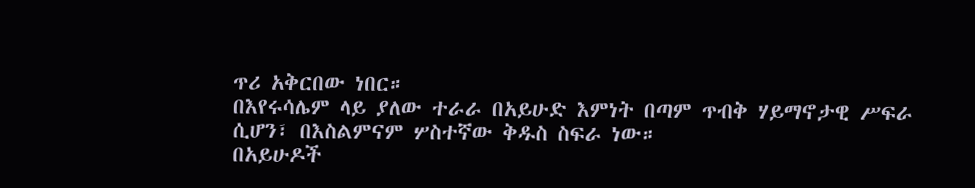ጥሪ አቅርበው ነበር።
በእየሩሳሌም ላይ ያለው ተራራ በአይሁድ እምነት በጣም ጥብቅ ሃይማኖታዊ ሥፍራ ሲሆን፣ በእስልምናም ሦስተኛው ቅዱስ ስፍራ ነው።
በአይሁዶች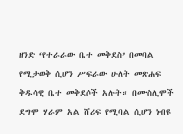ዘንድ ‘የተራራው ቤተ መቅደስ’ በመባል የሚታወቅ ሲሆን ሥፍራው ሁለት መጽሐፍ ቅዱሳዊ ቤተ መቅደሶች አሉት። በሙስሊሞች ደግሞ ሃራም አል ሸሪፍ የሚባል ሲሆን ነብዩ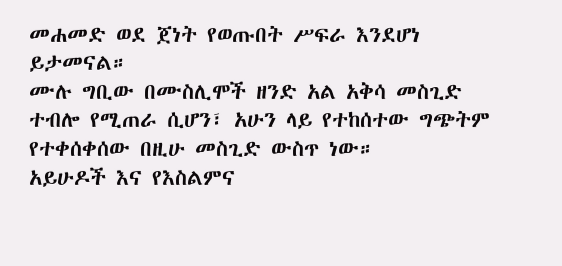መሐመድ ወደ ጀነት የወጡበት ሥፍራ እንደሆነ ይታመናል።
ሙሉ ግቢው በሙስሊሞች ዘንድ አል አቅሳ መስጊድ ተብሎ የሚጠራ ሲሆን፣ አሁን ላይ የተከሰተው ግጭትም የተቀሰቀሰው በዚሁ መስጊድ ውስጥ ነው።
አይሁዶች እና የእስልምና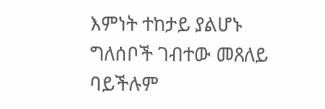እምነት ተከታይ ያልሆኑ ግለሰቦች ገብተው መጸለይ ባይችሉም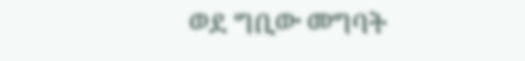ወደ ግቢው መግባት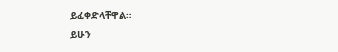ይፈቀድላቸዋል።
ይሁን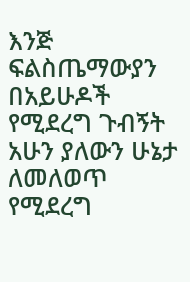እንጅ ፍልስጤማውያን በአይሁዶች የሚደረግ ጉብኝት አሁን ያለውን ሁኔታ ለመለወጥ የሚደረግ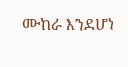ሙከራ እንደሆነ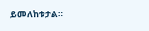ይመለከቱታል።